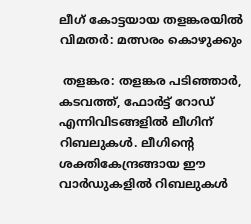ലീഗ് കോട്ടയായ തളങ്കരയിൽ വിമതർ: മത്സരം കൊഴുക്കും

 തളങ്കര: തളങ്കര പടിഞ്ഞാർ, കടവത്ത്, ഫോർട്ട് റോഡ് എന്നിവിടങ്ങളിൽ ലീഗിന് റിബലുകൾ. ലീഗിന്റെ ശക്തികേന്ദ്രങ്ങായ ഈ വാർഡുകളിൽ റിബലുകൾ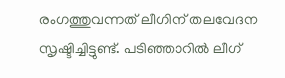രംഗത്തുവന്നത് ലീഗിന് തലവേദന സൃഷ്ടിച്ചിട്ടുണ്ട്. പടിഞ്ഞാറിൽ ലീഗ്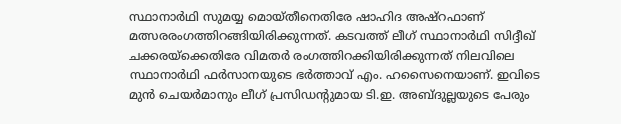സ്ഥാനാർഥി സുമയ്യ മൊയ്തീനെതിരേ ഷാഹിദ അഷ്റഫാണ് മത്സരരംഗത്തിറങ്ങിയിരിക്കുന്നത്. കടവത്ത് ലീഗ് സ്ഥാനാർഥി സിദ്ദീഖ് ചക്കരയ്ക്കെതിരേ വിമതർ രംഗത്തിറക്കിയിരിക്കുന്നത് നിലവിലെ സ്ഥാനാർഥി ഫർസാനയുടെ ഭർത്താവ് എം. ഹസൈനെയാണ്. ഇവിടെ മുൻ ചെയർമാനും ലീഗ് പ്രസിഡന്റുമായ ടി.ഇ. അബ്ദുല്ലയുടെ പേരും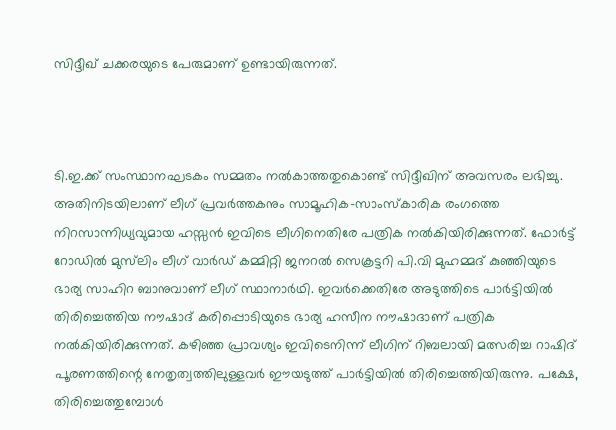സിദ്ദീഖ് ചക്കരയുടെ പേരുമാണ് ഉണ്ടായിരുന്നത്.



ടി.ഇ.ക്ക് സംസ്ഥാനഘടകം സമ്മതം നൽകാത്തതുകൊണ്ട് സിദ്ദീഖിന് അവസരം ലഭിച്ചു. അതിനിടയിലാണ് ലീഗ് പ്രവർത്തകനും സാമൂഹിക-സാംസ്കാരിക രംഗത്തെ നിറസാന്നിധ്യവുമായ ഹസ്സൻ ഇവിടെ ലീഗിനെതിരേ പത്രിക നൽകിയിരിക്കുന്നത്. ഫോർട്ട് റോഡിൽ മുസ്‌ലിം ലീഗ് വാർഡ് കമ്മിറ്റി ജനറൽ സെക്രട്ടറി പി.വി മുഹമ്മദ് കുഞ്ഞിയുടെ ഭാര്യ സാഹിറ ബാനുവാണ് ലീഗ് സ്ഥാനാർഥി. ഇവർക്കെതിരേ അടുത്തിടെ പാർട്ടിയിൽ തിരിച്ചെത്തിയ നൗഷാദ് കരിപ്പൊടിയുടെ ഭാര്യ ഹസീന നൗഷാദാണ് പത്രിക നൽകിയിരിക്കുന്നത്. കഴിഞ്ഞ പ്രാവശ്യം ഇവിടെനിന്ന്‌ ലീഗിന് റിബലായി മത്സരിച്ച റാഷിദ് പൂരണത്തിന്റെ നേതൃത്വത്തിലുള്ളവർ ഈയടുത്ത് പാർട്ടിയിൽ തിരിച്ചെത്തിയിരുന്നു. പക്ഷേ, തിരിച്ചെത്തുമ്പോൾ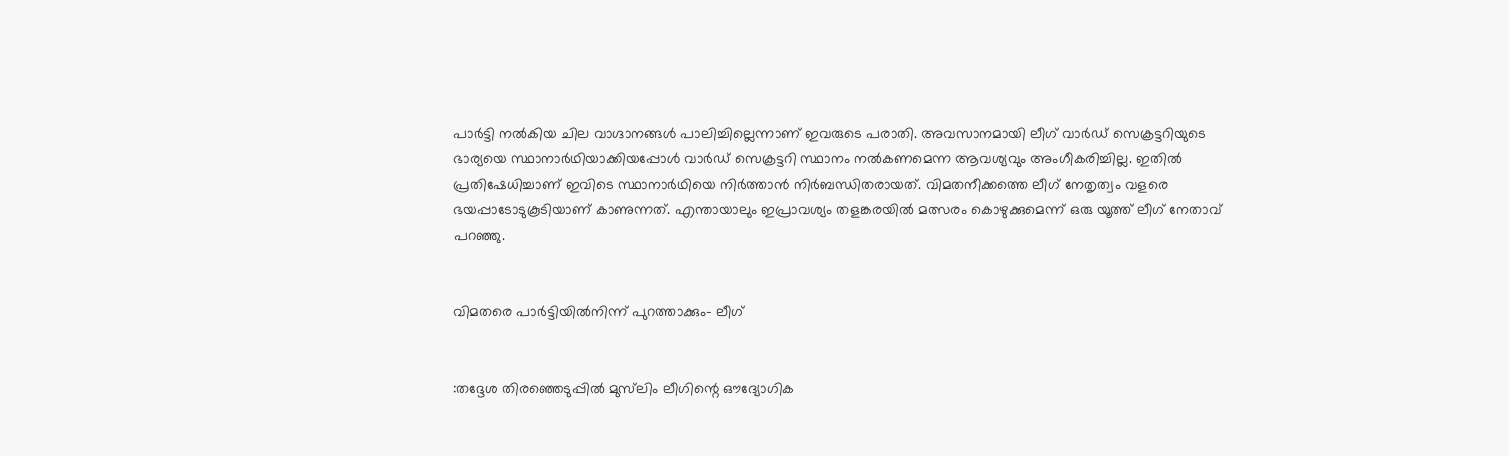പാർട്ടി നൽകിയ ചില വാഗ്ദാനങ്ങൾ പാലിച്ചില്ലെന്നാണ് ഇവരുടെ പരാതി. അവസാനമായി ലീഗ് വാർഡ് സെക്രട്ടറിയുടെ ഭാര്യയെ സ്ഥാനാർഥിയാക്കിയപ്പോൾ വാർഡ് സെക്രട്ടറി സ്ഥാനം നൽകണമെന്ന ആവശ്യവും അംഗീകരിച്ചില്ല. ഇതിൽ പ്രതിഷേധിച്ചാണ് ഇവിടെ സ്ഥാനാർഥിയെ നിർത്താൻ നിർബന്ധിതരായത്. വിമതനീക്കത്തെ ലീഗ് നേതൃത്വം വളരെ ഭയപ്പാടോടുകൂടിയാണ് കാണുന്നത്. എന്തായാലും ഇപ്രാവശ്യം തളങ്കരയിൽ മത്സരം കൊഴുക്കുമെന്ന് ഒരു യൂത്ത് ലീഗ് നേതാവ് പറഞ്ഞു.


വിമതരെ പാർട്ടിയിൽനിന്ന് പുറത്താക്കും- ലീഗ്


:തദ്ദേശ തിരഞ്ഞെടുപ്പിൽ മുസ്‌ലിം ലീഗിന്റെ ഔദ്യോഗിക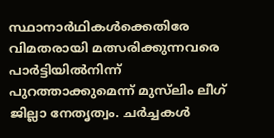സ്ഥാനാർഥികൾക്കെതിരേ വിമതരായി മത്സരിക്കുന്നവരെ പാർട്ടിയിൽനിന്ന് പുറത്താക്കുമെന്ന് മുസ്‌ലിം ലീഗ് ജില്ലാ നേതൃത്വം. ചർച്ചകൾ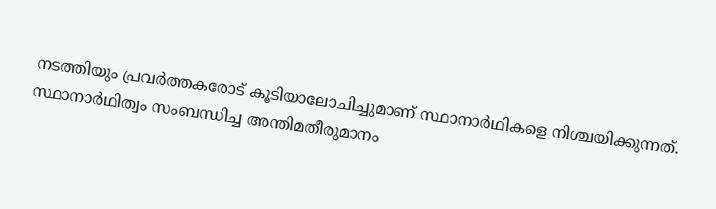നടത്തിയും പ്രവർത്തകരോട് കൂടിയാലോചിച്ചുമാണ് സ്ഥാനാർഥികളെ നിശ്ചയിക്കുന്നത്. സ്ഥാനാർഥിത്വം സംബന്ധിച്ച അന്തിമതീരുമാനം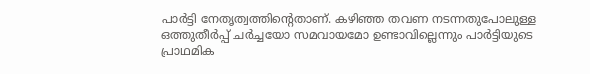പാർട്ടി നേതൃത്വത്തിന്റെതാണ്. കഴിഞ്ഞ തവണ നടന്നതുപോലുള്ള ഒത്തുതീർപ്പ് ചർച്ചയോ സമവായമോ ഉണ്ടാവില്ലെന്നും പാർട്ടിയുടെ പ്രാഥമിക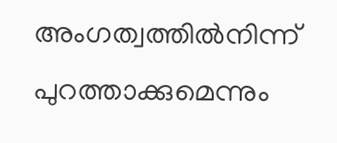അംഗത്വത്തിൽനിന്ന്‌ പുറത്താക്കുമെന്നും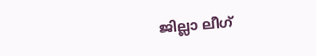ജില്ലാ ലീഗ്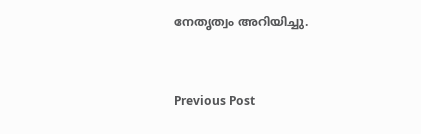നേതൃത്വം അറിയിച്ചു.


Previous Post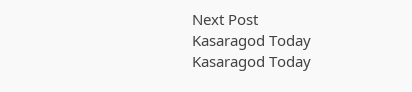Next Post
Kasaragod Today
Kasaragod Today